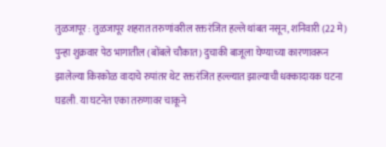तुळजापूर : तुळजापूर शहरात तरुणांवरील रक्तरंजित हल्ले थांबत नसून, शनिवारी (22 मे) पुन्हा शुक्रवार पेठ भागातील (बोंबले चौकात) दुचाकी बाजूला घेण्याच्या कारणावरून झालेल्या किरकोळ वादाचे रुपांतर थेट रक्तरंजित हल्ल्यात झाल्याची धक्कादायक घटना घडली. या घटनेत एका तरुणावर चाकूने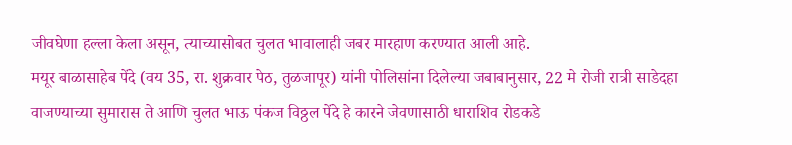जीवघेणा हल्ला केला असून, त्याच्यासोबत चुलत भावालाही जबर मारहाण करण्यात आली आहे.
मयूर बाळासाहेब पेंदे (वय 35, रा. शुक्रवार पेठ, तुळजापूर) यांनी पोलिसांना दिलेल्या जबाबानुसार, 22 मे रोजी रात्री साडेदहा वाजण्याच्या सुमारास ते आणि चुलत भाऊ पंकज विठ्ठल पेंदे हे कारने जेवणासाठी धाराशिव रोडकडे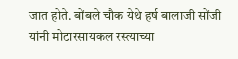जात होते. बोंबले चौक येथे हर्ष बालाजी सोंजी यांनी मोटारसायकल रस्त्याच्या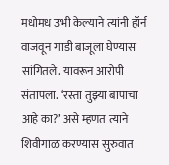मधोमध उभी केल्याने त्यांनी हॉर्न वाजवून गाडी बाजूला घेण्यास सांगितले. यावरून आरोपी संतापला. ‘रस्ता तुझ्या बापाचा आहे का?’ असे म्हणत त्याने शिवीगाळ करण्यास सुरुवात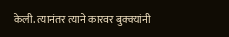केली. त्यानंतर त्याने कारवर बुक्क्यांनी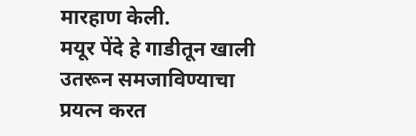मारहाण केली.
मयूर पेंदे हे गाडीतून खाली उतरून समजाविण्याचा प्रयत्न करत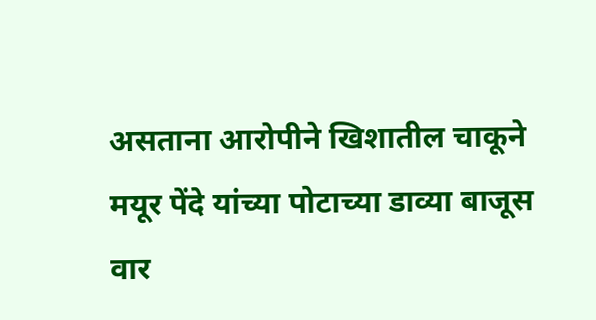असताना आरोपीने खिशातील चाकूने मयूर पेंदे यांच्या पोटाच्या डाव्या बाजूस वार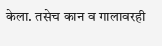केला. तसेच कान व गालावरही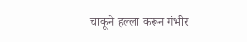चाकूने हल्ला करून गंभीर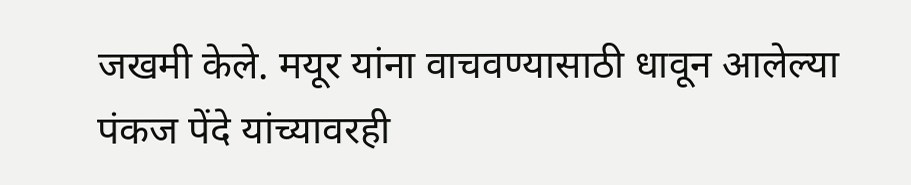जखमी केले. मयूर यांना वाचवण्यासाठी धावून आलेल्या पंकज पेंदे यांच्यावरही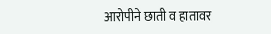आरोपीने छाती व हातावर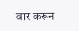वार करून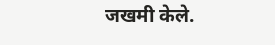जखमी केले.